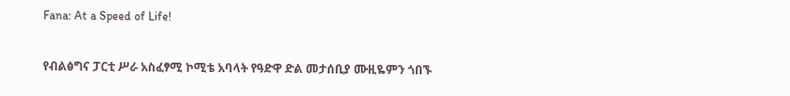Fana: At a Speed of Life!

የብልፅግና ፓርቲ ሥራ አስፈፃሚ ኮሚቴ አባላት የዓድዋ ድል መታሰቢያ ሙዚዬምን ጎበኙ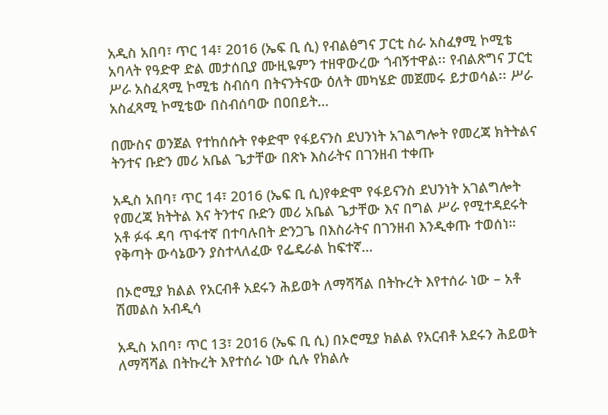አዲስ አበባ፣ ጥር 14፣ 2016 (ኤፍ ቢ ሲ) የብልፅግና ፓርቲ ስራ አስፈፃሚ ኮሚቴ አባላት የዓድዋ ድል መታሰቢያ ሙዚዬምን ተዘዋውረው ጎብኝተዋል፡፡ የብልጽግና ፓርቲ ሥራ አስፈጻሚ ኮሚቴ ስብሰባ በትናንትናው ዕለት መካሄድ መጀመሩ ይታወሳል፡፡ ሥራ አስፈጻሚ ኮሚቴው በስብሰባው በዐበይት…

በሙስና ወንጀል የተከሰሱት የቀድሞ የፋይናንስ ደህንነት አገልግሎት የመረጃ ክትትልና ትንተና ቡድን መሪ አቤል ጌታቸው በጽኑ እስራትና በገንዘብ ተቀጡ

አዲስ አበባ፣ ጥር 14፣ 2016 (ኤፍ ቢ ሲ)የቀድሞ የፋይናንስ ደህንነት አገልግሎት የመረጃ ክትትል እና ትንተና ቡድን መሪ አቤል ጌታቸው እና በግል ሥራ የሚተዳደሩት አቶ ፉፋ ዳባ ጥፋተኛ በተባሉበት ድንጋጌ በእስራትና በገንዘብ እንዲቀጡ ተወሰነ። የቅጣት ውሳኔውን ያስተላለፈው የፌዴራል ከፍተኛ…

በኦሮሚያ ክልል የአርብቶ አደሩን ሕይወት ለማሻሻል በትኩረት እየተሰራ ነው – አቶ ሽመልስ አብዲሳ

አዲስ አበባ፣ ጥር 13፣ 2016 (ኤፍ ቢ ሲ) በኦሮሚያ ክልል የአርብቶ አደሩን ሕይወት ለማሻሻል በትኩረት እየተሰራ ነው ሲሉ የክልሉ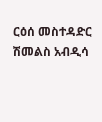ርዕሰ መስተዳድር ሽመልስ አብዲሳ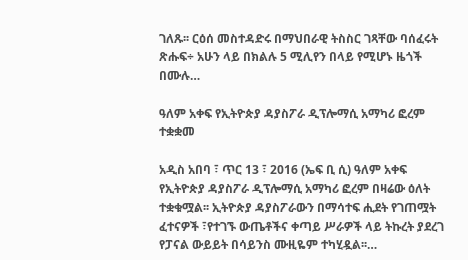ገለጹ፡፡ ርዕሰ መስተዳድሩ በማህበራዊ ትስስር ገጻቸው ባሰፈሩት ጽሑፍ÷ አሁን ላይ በክልሉ 5 ሚሊየን በላይ የሚሆኑ ዜጎች በሙሉ…

ዓለም አቀፍ የኢትዮጵያ ዳያስፖራ ዲፕሎማሲ አማካሪ ፎረም ተቋቋመ

አዲስ አበባ ፣ ጥር 13 ፣ 2016 (ኤፍ ቢ ሲ) ዓለም አቀፍ የኢትዮጵያ ዳያስፖራ ዲፕሎማሲ አማካሪ ፎረም በዛሬው ዕለት ተቋቁሟል፡፡ ኢትዮጵያ ዳያስፖራውን በማሳተፍ ሒደት የገጠሟት ፈተናዎች ፣የተገኙ ውጤቶችና ቀጣይ ሥራዎች ላይ ትኩረት ያደረገ የፓናል ውይይት በሳይንስ ሙዚዬም ተካሂዷል፡፡…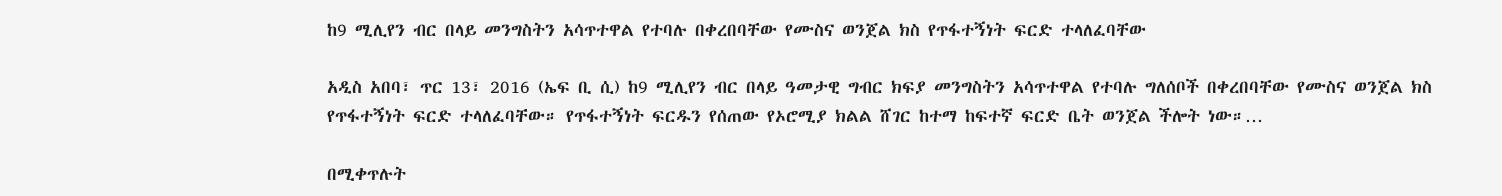ከ9 ሚሊየን ብር በላይ መንግስትን አሳጥተዋል የተባሉ በቀረበባቸው የሙስና ወንጀል ክስ የጥፋተኝነት ፍርድ ተላለፈባቸው

አዲስ አበባ፣ ጥር 13፣ 2016 (ኤፍ ቢ ሲ) ከ9 ሚሊየን ብር በላይ ዓመታዊ ግብር ክፍያ መንግስትን አሳጥተዋል የተባሉ ግለሰቦች በቀረበባቸው የሙስና ወንጀል ክስ የጥፋተኝነት ፍርድ ተላለፈባቸው። የጥፋተኝነት ፍርዱን የሰጠው የኦሮሚያ ክልል ሸገር ከተማ ከፍተኛ ፍርድ ቤት ወንጀል ችሎት ነው።…

በሚቀጥሉት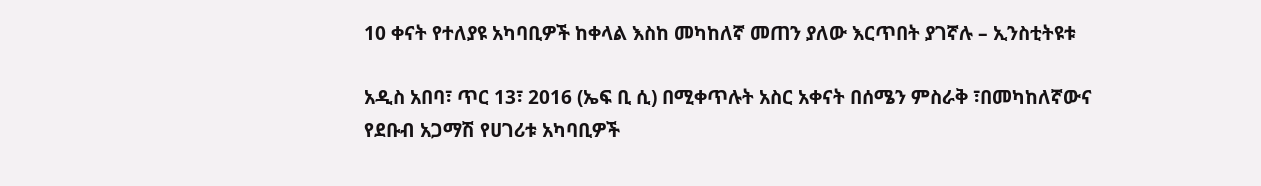10 ቀናት የተለያዩ አካባቢዎች ከቀላል እስከ መካከለኛ መጠን ያለው እርጥበት ያገኛሉ – ኢንስቲትዩቱ

አዲስ አበባ፣ ጥር 13፣ 2016 (ኤፍ ቢ ሲ) በሚቀጥሉት አስር አቀናት በሰሜን ምስራቅ ፣በመካከለኛውና የደቡብ አጋማሽ የሀገሪቱ አካባቢዎች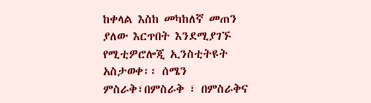ከቀላል እስከ መካከለኛ መጠን ያለው እርጥበት እንደሚያገኙ የሚቲዎሮሎጂ ኢንስቲትዩት አስታወቀ፡፡ ሰሜን ምስራቅ፣በምስራቅ ፣ በምስራቅና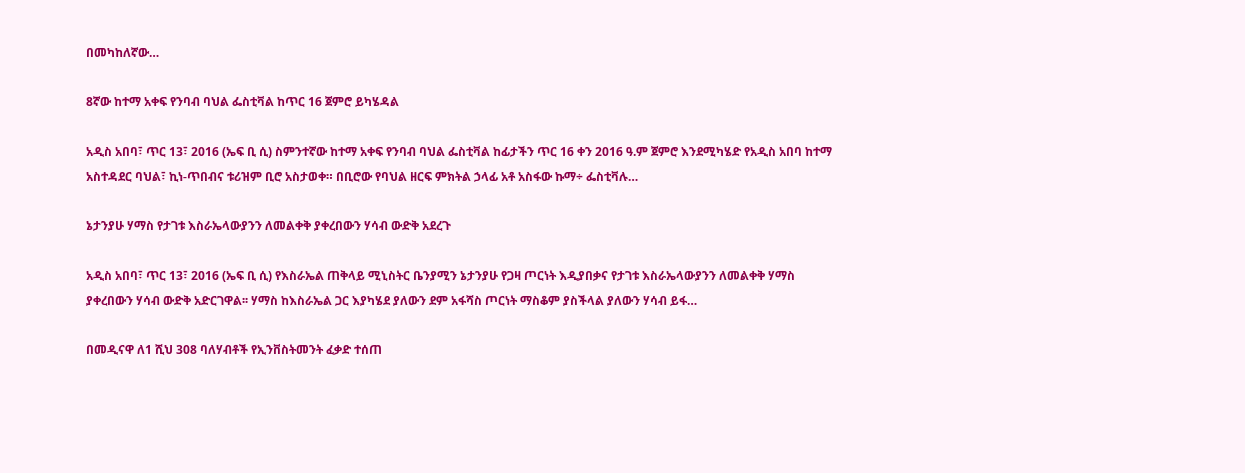በመካከለኛው…

8ኛው ከተማ አቀፍ የንባብ ባህል ፌስቲቫል ከጥር 16 ጀምሮ ይካሄዳል

አዲስ አበባ፣ ጥር 13፣ 2016 (ኤፍ ቢ ሲ) ስምንተኛው ከተማ አቀፍ የንባብ ባህል ፌስቲቫል ከፊታችን ጥር 16 ቀን 2016 ዓ.ም ጀምሮ እንደሚካሄድ የአዲስ አበባ ከተማ አስተዳደር ባህል፣ ኪነ-ጥበብና ቱሪዝም ቢሮ አስታወቀ። በቢሮው የባህል ዘርፍ ምክትል ኃላፊ አቶ አስፋው ኩማ÷ ፌስቲቫሉ…

ኔታንያሁ ሃማስ የታገቱ እስራኤላውያንን ለመልቀቅ ያቀረበውን ሃሳብ ውድቅ አደረጉ

አዲስ አበባ፣ ጥር 13፣ 2016 (ኤፍ ቢ ሲ) የእስራኤል ጠቅላይ ሚኒስትር ቤንያሚን ኔታንያሁ የጋዛ ጦርነት እዲያበቃና የታገቱ እስራኤላውያንን ለመልቀቅ ሃማስ ያቀረበውን ሃሳብ ውድቅ አድርገዋል፡፡ ሃማስ ከእስራኤል ጋር እያካሄደ ያለውን ደም አፋሻስ ጦርነት ማስቆም ያስችላል ያለውን ሃሳብ ይፋ…

በመዲናዋ ለ1 ሺህ 308 ባለሃብቶች የኢንቨስትመንት ፈቃድ ተሰጠ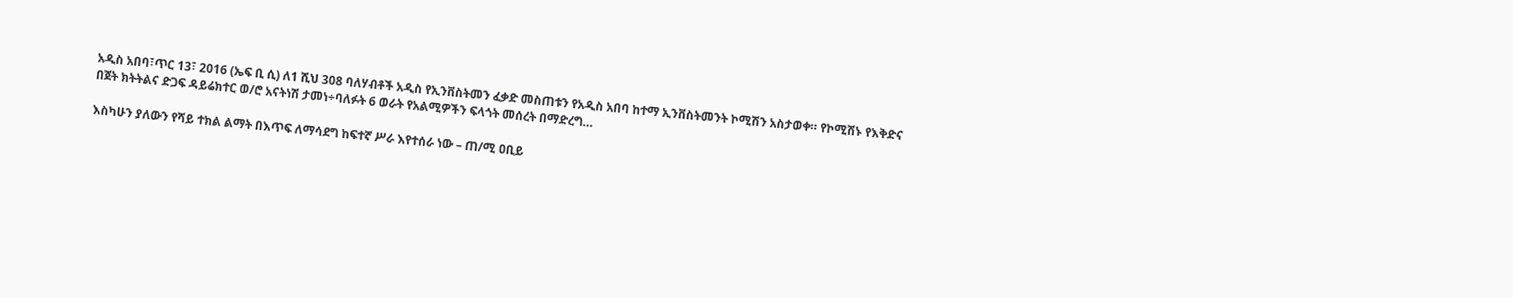አዲስ አበባ፣ጥር 13፣ 2016 (ኤፍ ቢ ሲ) ለ1 ሺህ 308 ባለሃብቶች አዲስ የኢንቨስትመን ፈቃድ መስጠቱን የአዲስ አበባ ከተማ ኢንቨስትመንት ኮሚሽን አስታወቀ። የኮሚሽኑ የእቅድና በጀት ክትትልና ድጋፍ ዳይሬክተር ወ/ሮ አናትነሽ ታመነ÷ባለፉት 6 ወራት የአልሚዎችን ፍላጎት መሰረት በማድረግ…

እስካሁን ያለውን የሻይ ተክል ልማት በእጥፍ ለማሳደግ ከፍተኛ ሥራ እየተሰራ ነው – ጠ/ሚ ዐቢይ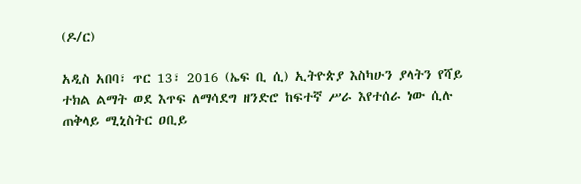(ዶ/ር)

አዲስ አበባ፣ ጥር 13፣ 2016 (ኤፍ ቢ ሲ) ኢትዮጵያ እስካሁን ያላትን የሻይ ተክል ልማት ወደ እጥፍ ለማሳደግ ዘንድሮ ከፍተኛ ሥራ እየተሰራ ነው ሲሉ ጠቅላይ ሚኒስትር ዐቢይ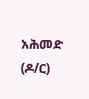አሕመድ (ዶ/ር)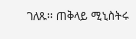ገለጹ፡፡ ጠቅላይ ሚኒስትሩ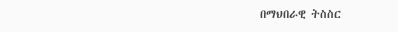በማህበራዊ ትስስር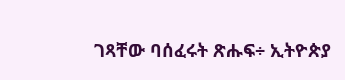ገጻቸው ባሰፈሩት ጽሑፍ÷ ኢትዮጵያ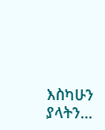እስካሁን ያላትን…